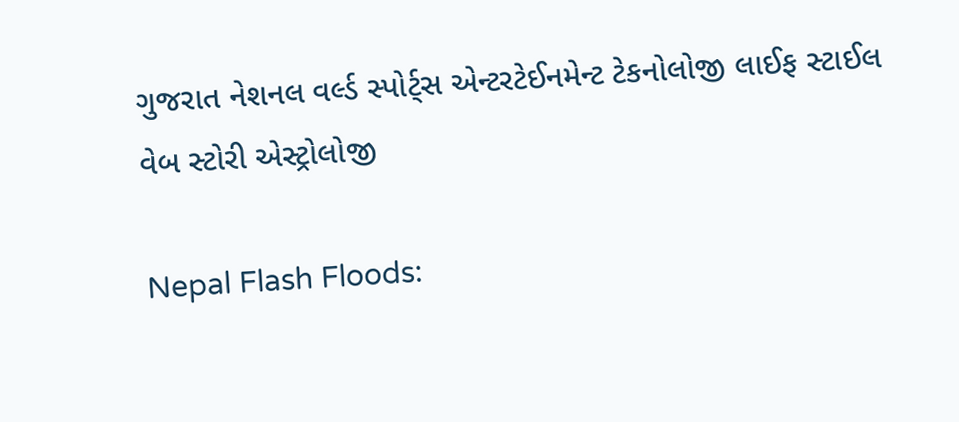ગુજરાત નેશનલ વર્લ્ડ સ્પોર્ટ્સ એન્ટરટેઈનમેન્ટ ટેકનોલોજી લાઈફ સ્ટાઈલ વેબ સ્ટોરી એસ્ટ્રોલોજી

Nepal Flash Floods: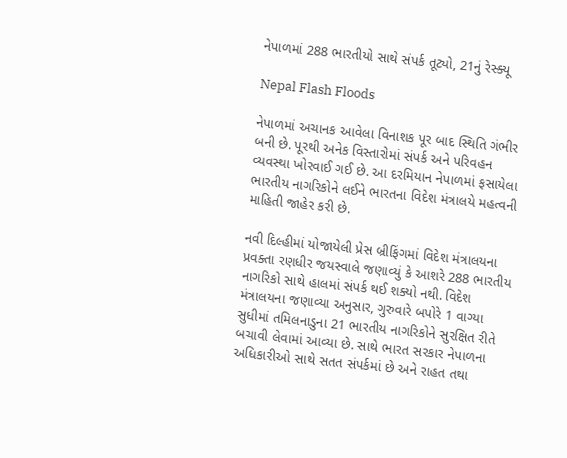નેપાળમાં 288 ભારતીયો સાથે સંપર્ક તૂટ્યો, 21નું રેસ્ક્યૂ

Nepal Flash Floods

નેપાળમાં અચાનક આવેલા વિનાશક પૂર બાદ સ્થિતિ ગંભીર બની છે. પૂરથી અનેક વિસ્તારોમાં સંપર્ક અને પરિવહન વ્યવસ્થા ખોરવાઈ ગઈ છે. આ દરમિયાન નેપાળમાં ફસાયેલા ભારતીય નાગરિકોને લઈને ભારતના વિદેશ મંત્રાલયે મહત્વની માહિતી જાહેર કરી છે.

નવી દિલ્હીમાં યોજાયેલી પ્રેસ બ્રીફિંગમાં વિદેશ મંત્રાલયના પ્રવક્તા રણધીર જયસ્વાલે જણાવ્યું કે આશરે 288 ભારતીય નાગરિકો સાથે હાલમાં સંપર્ક થઈ શક્યો નથી. વિદેશ મંત્રાલયના જણાવ્યા અનુસાર, ગુરુવારે બપોરે 1 વાગ્યા સુધીમાં તમિલનાડુના 21 ભારતીય નાગરિકોને સુરક્ષિત રીતે બચાવી લેવામાં આવ્યા છે. સાથે ભારત સરકાર નેપાળના અધિકારીઓ સાથે સતત સંપર્કમાં છે અને રાહત તથા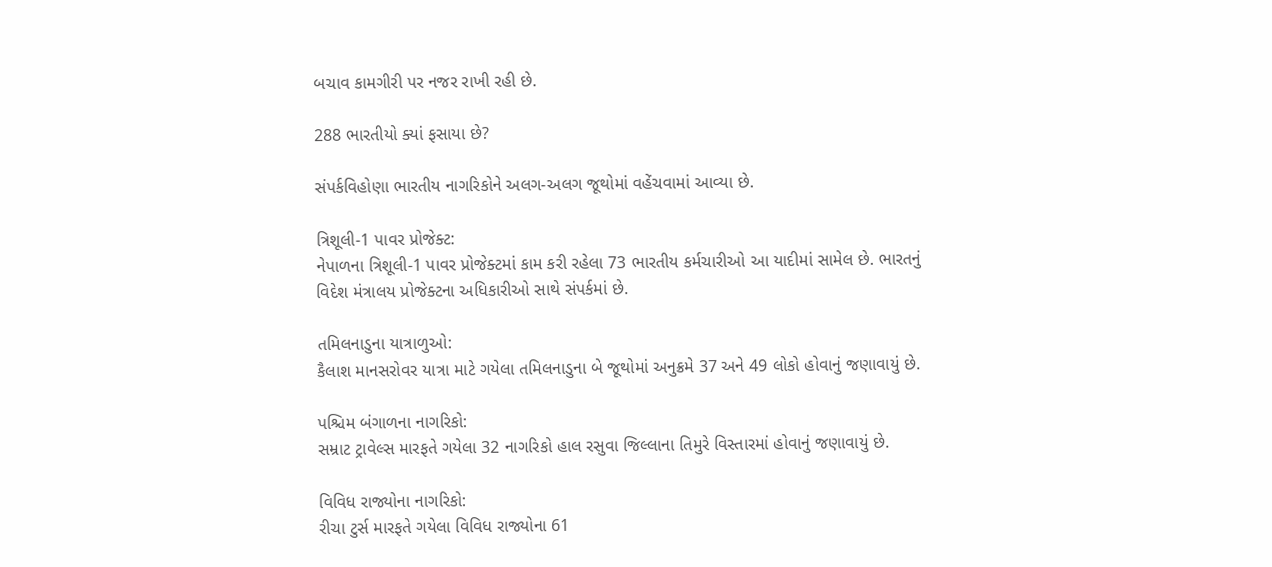બચાવ કામગીરી પર નજર રાખી રહી છે.

288 ભારતીયો ક્યાં ફસાયા છે?

સંપર્કવિહોણા ભારતીય નાગરિકોને અલગ-અલગ જૂથોમાં વહેંચવામાં આવ્યા છે.

ત્રિશૂલી-1 પાવર પ્રોજેક્ટ:
નેપાળના ત્રિશૂલી-1 પાવર પ્રોજેક્ટમાં કામ કરી રહેલા 73 ભારતીય કર્મચારીઓ આ યાદીમાં સામેલ છે. ભારતનું વિદેશ મંત્રાલય પ્રોજેક્ટના અધિકારીઓ સાથે સંપર્કમાં છે.

તમિલનાડુના યાત્રાળુઓ:
કૈલાશ માનસરોવર યાત્રા માટે ગયેલા તમિલનાડુના બે જૂથોમાં અનુક્રમે 37 અને 49 લોકો હોવાનું જણાવાયું છે.

પશ્ચિમ બંગાળના નાગરિકો:
સમ્રાટ ટ્રાવેલ્સ મારફતે ગયેલા 32 નાગરિકો હાલ રસુવા જિલ્લાના તિમુરે વિસ્તારમાં હોવાનું જણાવાયું છે.

વિવિધ રાજ્યોના નાગરિકો:
રીચા ટુર્સ મારફતે ગયેલા વિવિધ રાજ્યોના 61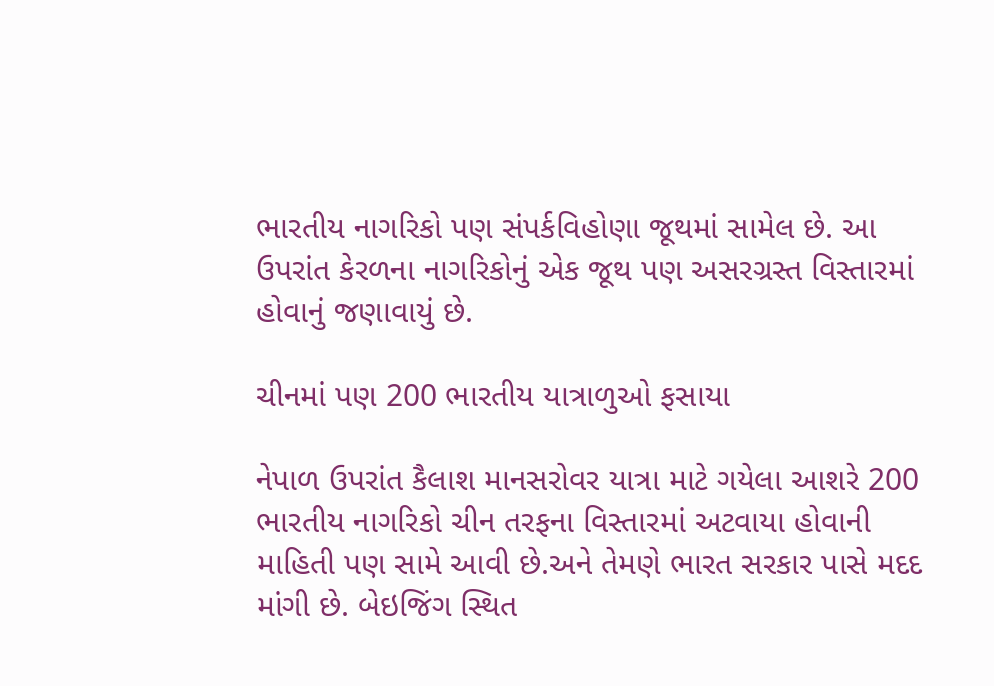ભારતીય નાગરિકો પણ સંપર્કવિહોણા જૂથમાં સામેલ છે. આ ઉપરાંત કેરળના નાગરિકોનું એક જૂથ પણ અસરગ્રસ્ત વિસ્તારમાં હોવાનું જણાવાયું છે.

ચીનમાં પણ 200 ભારતીય યાત્રાળુઓ ફસાયા

નેપાળ ઉપરાંત કૈલાશ માનસરોવર યાત્રા માટે ગયેલા આશરે 200 ભારતીય નાગરિકો ચીન તરફના વિસ્તારમાં અટવાયા હોવાની માહિતી પણ સામે આવી છે.અને તેમણે ભારત સરકાર પાસે મદદ માંગી છે. બેઇજિંગ સ્થિત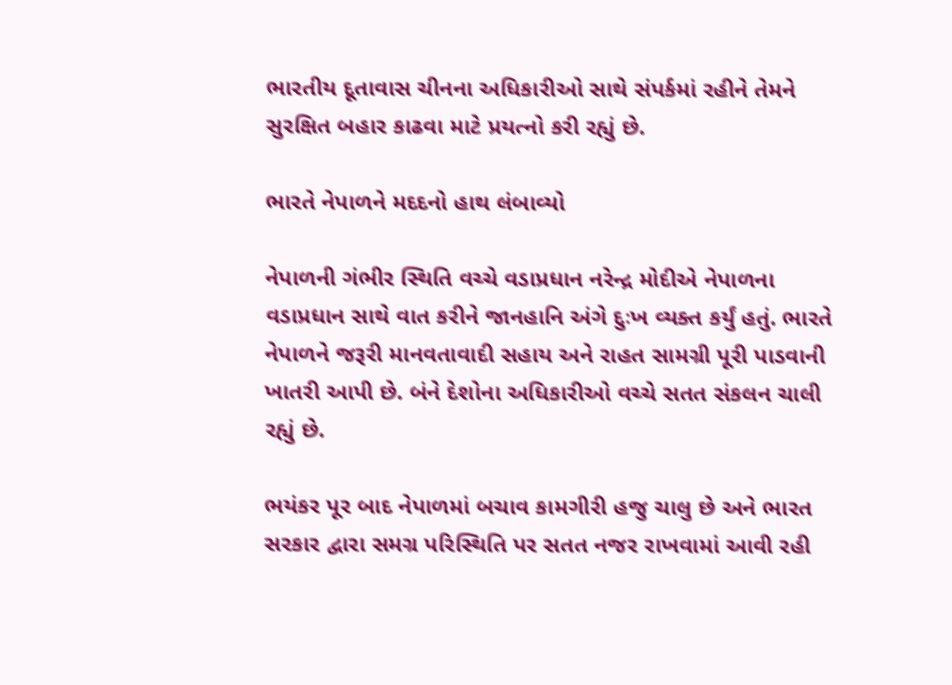ભારતીય દૂતાવાસ ચીનના અધિકારીઓ સાથે સંપર્કમાં રહીને તેમને સુરક્ષિત બહાર કાઢવા માટે પ્રયત્નો કરી રહ્યું છે.

ભારતે નેપાળને મદદનો હાથ લંબાવ્યો

નેપાળની ગંભીર સ્થિતિ વચ્ચે વડાપ્રધાન નરેન્દ્ર મોદીએ નેપાળના વડાપ્રધાન સાથે વાત કરીને જાનહાનિ અંગે દુઃખ વ્યક્ત કર્યું હતું. ભારતે નેપાળને જરૂરી માનવતાવાદી સહાય અને રાહત સામગ્રી પૂરી પાડવાની ખાતરી આપી છે. બંને દેશોના અધિકારીઓ વચ્ચે સતત સંકલન ચાલી રહ્યું છે.

ભયંકર પૂર બાદ નેપાળમાં બચાવ કામગીરી હજુ ચાલુ છે અને ભારત સરકાર દ્વારા સમગ્ર પરિસ્થિતિ પર સતત નજર રાખવામાં આવી રહી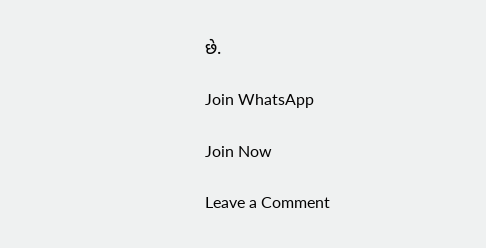છે.

Join WhatsApp

Join Now

Leave a Comment